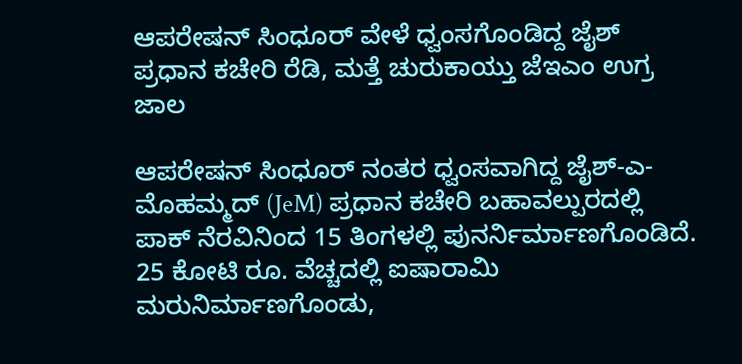ಆಪರೇಷನ್ ಸಿಂಧೂರ್ ವೇಳೆ ಧ್ವಂಸಗೊಂಡಿದ್ದ ಜೈಶ್ ಪ್ರಧಾನ ಕಚೇರಿ ರೆಡಿ, ಮತ್ತೆ ಚುರುಕಾಯ್ತು ಜೆಇಎಂ ಉಗ್ರ ಜಾಲ

ಆಪರೇಷನ್ ಸಿಂಧೂರ್ ನಂತರ ಧ್ವಂಸವಾಗಿದ್ದ ಜೈಶ್-ಎ-ಮೊಹಮ್ಮದ್ (JeM) ಪ್ರಧಾನ ಕಚೇರಿ ಬಹಾವಲ್ಪುರದಲ್ಲಿ ಪಾಕ್ ನೆರವಿನಿಂದ 15 ತಿಂಗಳಲ್ಲಿ ಪುನರ್ನಿರ್ಮಾಣಗೊಂಡಿದೆ. 25 ಕೋಟಿ ರೂ. ವೆಚ್ಚದಲ್ಲಿ ಐಷಾರಾಮಿ ಮರುನಿರ್ಮಾಣಗೊಂಡು,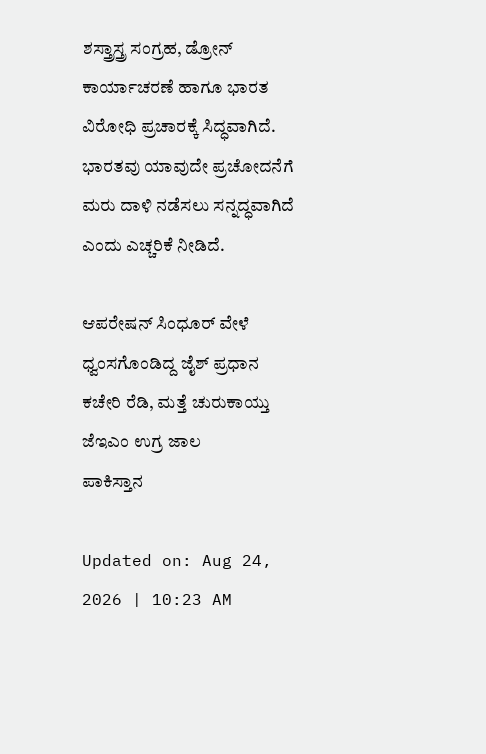ಶಸ್ತ್ರಾಸ್ತ್ರ ಸಂಗ್ರಹ, ಡ್ರೋನ್ ಕಾರ್ಯಾಚರಣೆ ಹಾಗೂ ಭಾರತ ವಿರೋಧಿ ಪ್ರಚಾರಕ್ಕೆ ಸಿದ್ಧವಾಗಿದೆ. ಭಾರತವು ಯಾವುದೇ ಪ್ರಚೋದನೆಗೆ ಮರು ದಾಳಿ ನಡೆಸಲು ಸನ್ನದ್ಧವಾಗಿದೆ ಎಂದು ಎಚ್ಚರಿಕೆ ನೀಡಿದೆ.

ಆಪರೇಷನ್ ಸಿಂಧೂರ್ ವೇಳೆ ಧ್ವಂಸಗೊಂಡಿದ್ದ ಜೈಶ್ ಪ್ರಧಾನ ಕಚೇರಿ ರೆಡಿ, ಮತ್ತೆ ಚುರುಕಾಯ್ತು ಜೆಇಎಂ ಉಗ್ರ ಜಾಲ
ಪಾಕಿಸ್ತಾನ

Updated on: Aug 24, 2026 | 10:23 AM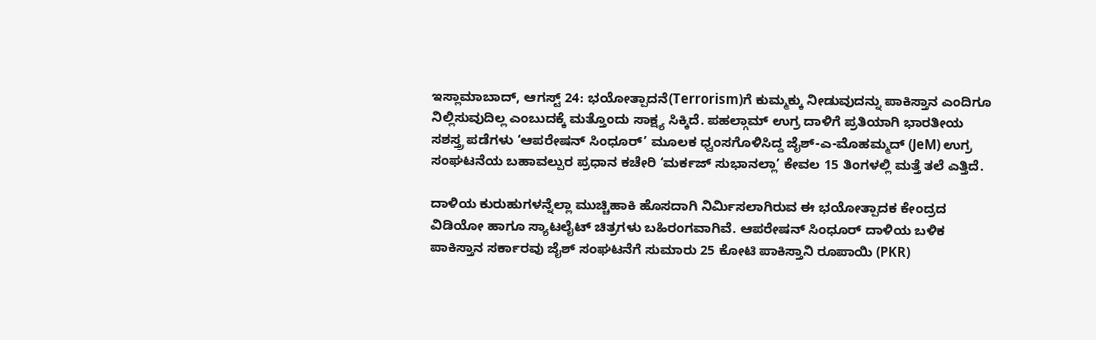ಇಸ್ಲಾಮಾಬಾದ್, ಆಗಸ್ಟ್ 24: ಭಯೋತ್ಪಾದನೆ(Terrorism)ಗೆ ಕುಮ್ಮಕ್ಕು ನೀಡುವುದನ್ನು ಪಾಕಿಸ್ತಾನ ಎಂದಿಗೂ ನಿಲ್ಲಿಸುವುದಿಲ್ಲ ಎಂಬುದಕ್ಕೆ ಮತ್ತೊಂದು ಸಾಕ್ಷ್ಯ ಸಿಕ್ಕಿದೆ. ಪಹಲ್ಗಾಮ್ ಉಗ್ರ ದಾಳಿಗೆ ಪ್ರತಿಯಾಗಿ ಭಾರತೀಯ ಸಶಸ್ತ್ರ ಪಡೆಗಳು ‘ಆಪರೇಷನ್ ಸಿಂಧೂರ್’ ಮೂಲಕ ಧ್ವಂಸಗೊಳಿಸಿದ್ದ ಜೈಶ್-ಎ-ಮೊಹಮ್ಮದ್ (JeM) ಉಗ್ರ ಸಂಘಟನೆಯ ಬಹಾವಲ್ಪುರ ಪ್ರಧಾನ ಕಚೇರಿ ‘ಮರ್ಕಜ್ ಸುಭಾನಲ್ಲಾ’ ಕೇವಲ 15 ತಿಂಗಳಲ್ಲಿ ಮತ್ತೆ ತಲೆ ಎತ್ತಿದೆ.

ದಾಳಿಯ ಕುರುಹುಗಳನ್ನೆಲ್ಲಾ ಮುಚ್ಚಿಹಾಕಿ ಹೊಸದಾಗಿ ನಿರ್ಮಿಸಲಾಗಿರುವ ಈ ಭಯೋತ್ಪಾದಕ ಕೇಂದ್ರದ ವಿಡಿಯೋ ಹಾಗೂ ಸ್ಯಾಟಲೈಟ್ ಚಿತ್ರಗಳು ಬಹಿರಂಗವಾಗಿವೆ. ಆಪರೇಷನ್ ಸಿಂಧೂರ್ ದಾಳಿಯ ಬಳಿಕ ಪಾಕಿಸ್ತಾನ ಸರ್ಕಾರವು ಜೈಶ್ ಸಂಘಟನೆಗೆ ಸುಮಾರು 25 ಕೋಟಿ ಪಾಕಿಸ್ತಾನಿ ರೂಪಾಯಿ (PKR)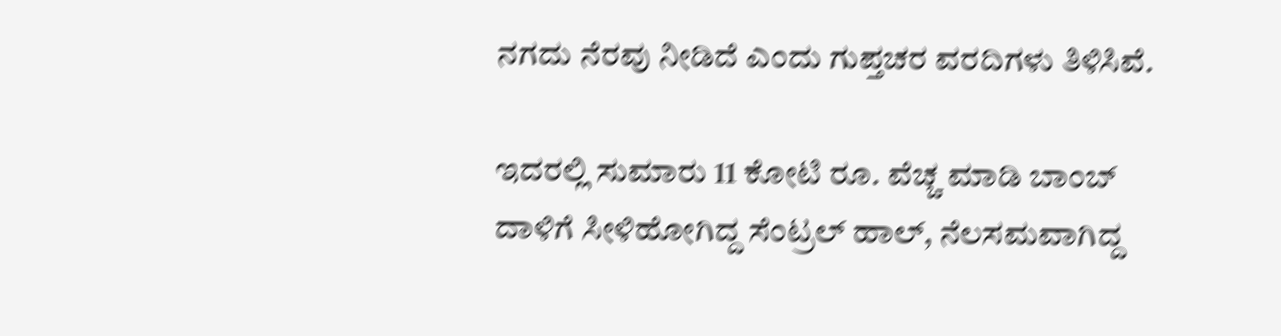ನಗದು ನೆರವು ನೀಡಿದೆ ಎಂದು ಗುಪ್ತಚರ ವರದಿಗಳು ತಿಳಿಸಿವೆ.

ಇದರಲ್ಲಿ ಸುಮಾರು 11 ಕೋಟಿ ರೂ. ವೆಚ್ಚ ಮಾಡಿ ಬಾಂಬ್ ದಾಳಿಗೆ ಸೀಳಿಹೋಗಿದ್ದ ಸೆಂಟ್ರಲ್ ಹಾಲ್, ನೆಲಸಮವಾಗಿದ್ದ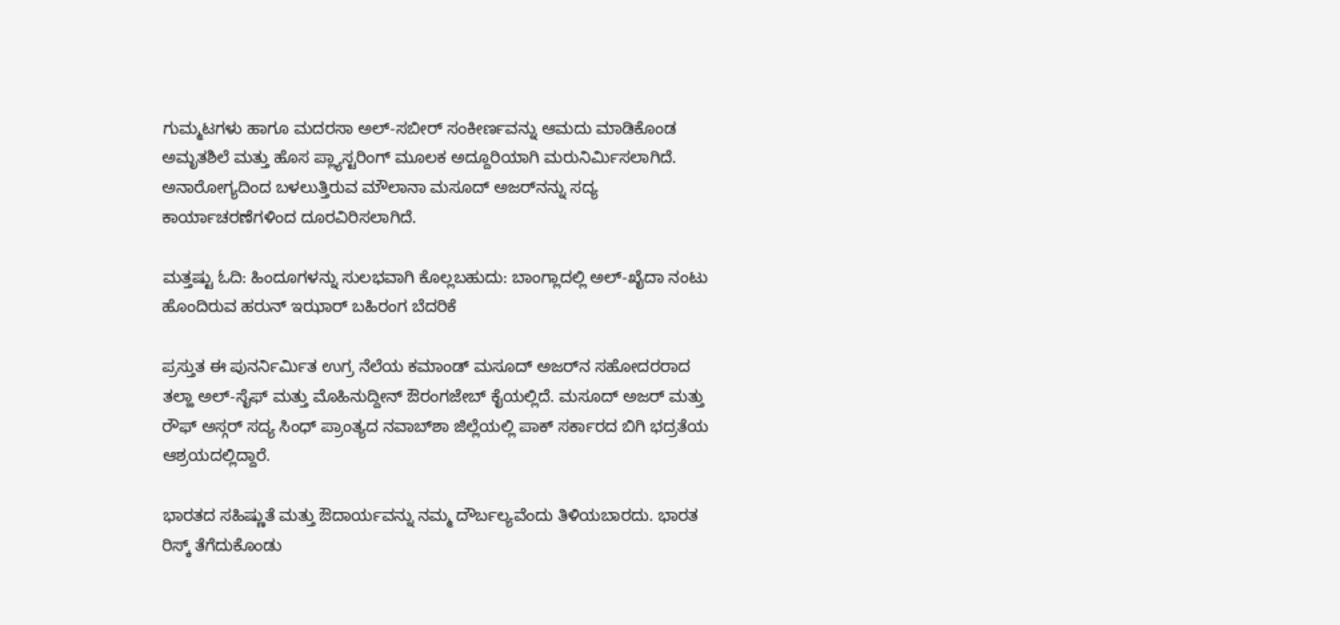ಗುಮ್ಮಟಗಳು ಹಾಗೂ ಮದರಸಾ ಅಲ್-ಸಬೀರ್ ಸಂಕೀರ್ಣವನ್ನು ಆಮದು ಮಾಡಿಕೊಂಡ ಅಮೃತಶಿಲೆ ಮತ್ತು ಹೊಸ ಪ್ಲ್ಯಾಸ್ಟರಿಂಗ್ ಮೂಲಕ ಅದ್ದೂರಿಯಾಗಿ ಮರುನಿರ್ಮಿಸಲಾಗಿದೆ. ಅನಾರೋಗ್ಯದಿಂದ ಬಳಲುತ್ತಿರುವ ಮೌಲಾನಾ ಮಸೂದ್ ಅಜರ್‌ನನ್ನು ಸದ್ಯ ಕಾರ್ಯಾಚರಣೆಗಳಿಂದ ದೂರವಿರಿಸಲಾಗಿದೆ.

ಮತ್ತಷ್ಟು ಓದಿ: ಹಿಂದೂಗಳನ್ನು ಸುಲಭವಾಗಿ ಕೊಲ್ಲಬಹುದು: ಬಾಂಗ್ಲಾದಲ್ಲಿ ಅಲ್-ಖೈದಾ ನಂಟು ಹೊಂದಿರುವ ಹರುನ್ ಇಝಾರ್ ಬಹಿರಂಗ ಬೆದರಿಕೆ

ಪ್ರಸ್ತುತ ಈ ಪುನರ್ನಿರ್ಮಿತ ಉಗ್ರ ನೆಲೆಯ ಕಮಾಂಡ್ ಮಸೂದ್ ಅಜರ್‌ನ ಸಹೋದರರಾದ ತಲ್ಹಾ ಅಲ್-ಸೈಫ್ ಮತ್ತು ಮೊಹಿನುದ್ದೀನ್ ಔರಂಗಜೇಬ್ ಕೈಯಲ್ಲಿದೆ. ಮಸೂದ್ ಅಜರ್ ಮತ್ತು ರೌಫ್ ಅಸ್ಗರ್ ಸದ್ಯ ಸಿಂಧ್ ಪ್ರಾಂತ್ಯದ ನವಾಬ್‌ಶಾ ಜಿಲ್ಲೆಯಲ್ಲಿ ಪಾಕ್ ಸರ್ಕಾರದ ಬಿಗಿ ಭದ್ರತೆಯ ಆಶ್ರಯದಲ್ಲಿದ್ದಾರೆ.

ಭಾರತದ ಸಹಿಷ್ಣುತೆ ಮತ್ತು ಔದಾರ್ಯವನ್ನು ನಮ್ಮ ದೌರ್ಬಲ್ಯವೆಂದು ತಿಳಿಯಬಾರದು. ಭಾರತ ರಿಸ್ಕ್ ತೆಗೆದುಕೊಂಡು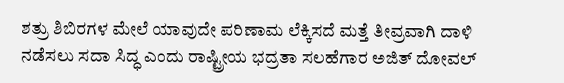ಶತ್ರು ಶಿಬಿರಗಳ ಮೇಲೆ ಯಾವುದೇ ಪರಿಣಾಮ ಲೆಕ್ಕಿಸದೆ ಮತ್ತೆ ತೀವ್ರವಾಗಿ ದಾಳಿ ನಡೆಸಲು ಸದಾ ಸಿದ್ಧ ಎಂದು ರಾಷ್ಟ್ರೀಯ ಭದ್ರತಾ ಸಲಹೆಗಾರ ಅಜಿತ್ ದೋವಲ್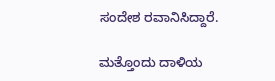ಸಂದೇಶ ರವಾನಿಸಿದ್ದಾರೆ.

ಮತ್ತೊಂದು ದಾಳಿಯ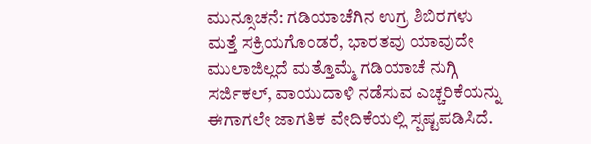ಮುನ್ಸೂಚನೆ: ಗಡಿಯಾಚೆಗಿನ ಉಗ್ರ ಶಿಬಿರಗಳು ಮತ್ತೆ ಸಕ್ರಿಯಗೊಂಡರೆ, ಭಾರತವು ಯಾವುದೇ ಮುಲಾಜಿಲ್ಲದೆ ಮತ್ತೊಮ್ಮೆ ಗಡಿಯಾಚೆ ನುಗ್ಗಿ ಸರ್ಜಿಕಲ್, ವಾಯುದಾಳಿ ನಡೆಸುವ ಎಚ್ಚರಿಕೆಯನ್ನು ಈಗಾಗಲೇ ಜಾಗತಿಕ ವೇದಿಕೆಯಲ್ಲಿ ಸ್ಪಷ್ಟಪಡಿಸಿದೆ.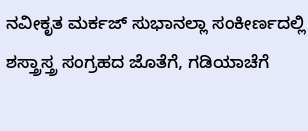ನವೀಕೃತ ಮರ್ಕಜ್ ಸುಭಾನಲ್ಲಾ ಸಂಕೀರ್ಣದಲ್ಲಿ ಶಸ್ತ್ರಾಸ್ತ್ರ ಸಂಗ್ರಹದ ಜೊತೆಗೆ, ಗಡಿಯಾಚೆಗೆ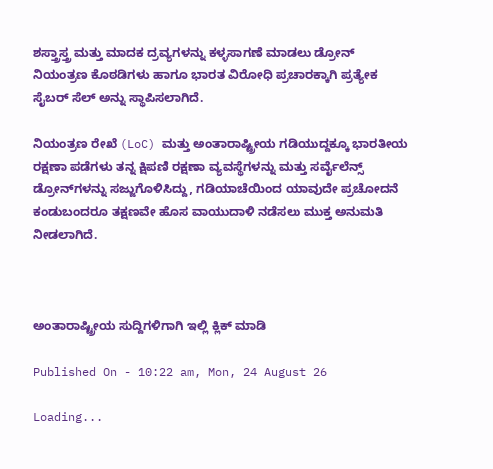ಶಸ್ತ್ರಾಸ್ತ್ರ ಮತ್ತು ಮಾದಕ ದ್ರವ್ಯಗಳನ್ನು ಕಳ್ಳಸಾಗಣೆ ಮಾಡಲು ಡ್ರೋನ್ ನಿಯಂತ್ರಣ ಕೊಠಡಿಗಳು ಹಾಗೂ ಭಾರತ ವಿರೋಧಿ ಪ್ರಚಾರಕ್ಕಾಗಿ ಪ್ರತ್ಯೇಕ ಸೈಬರ್ ಸೆಲ್ ಅನ್ನು ಸ್ಥಾಪಿಸಲಾಗಿದೆ.

ನಿಯಂತ್ರಣ ರೇಖೆ (LoC) ಮತ್ತು ಅಂತಾರಾಷ್ಟ್ರೀಯ ಗಡಿಯುದ್ದಕ್ಕೂ ಭಾರತೀಯ ರಕ್ಷಣಾ ಪಡೆಗಳು ತನ್ನ ಕ್ಷಿಪಣಿ ರಕ್ಷಣಾ ವ್ಯವಸ್ಥೆಗಳನ್ನು ಮತ್ತು ಸರ್ವೈಲೆನ್ಸ್ ಡ್ರೋನ್‌ಗಳನ್ನು ಸಜ್ಜುಗೊಳಿಸಿದ್ದು, ಗಡಿಯಾಚೆಯಿಂದ ಯಾವುದೇ ಪ್ರಚೋದನೆ ಕಂಡುಬಂದರೂ ತಕ್ಷಣವೇ ಹೊಸ ವಾಯುದಾಳಿ ನಡೆಸಲು ಮುಕ್ತ ಅನುಮತಿ ನೀಡಲಾಗಿದೆ.



ಅಂತಾರಾಷ್ಟ್ರೀಯ ಸುದ್ದಿಗಳಿಗಾಗಿ ಇಲ್ಲಿ ಕ್ಲಿಕ್ ಮಾಡಿ

Published On - 10:22 am, Mon, 24 August 26

Loading...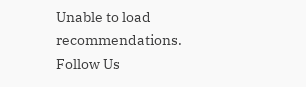Unable to load recommendations.
Follow Us